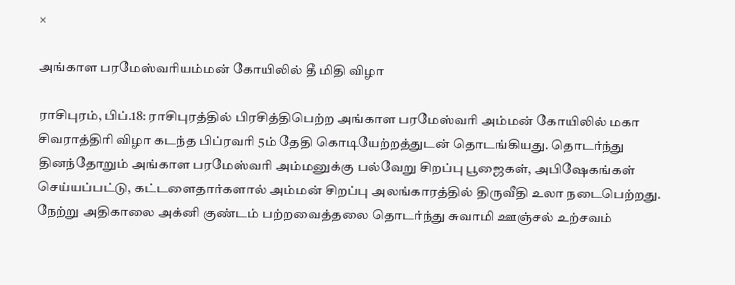×

அங்காள பரமேஸ்வரியம்மன் கோயிலில் தீ மிதி விழா

ராசிபுரம், பிப்.18: ராசிபுரத்தில் பிரசித்திபெற்ற அங்காள பரமேஸ்வரி அம்மன் கோயிலில் மகா சிவராத்திரி விழா கடந்த பிப்ரவரி 5ம் தேதி கொடியேற்றத்துடன் தொடங்கியது. தொடர்ந்து தினந்தோறும் அங்காள பரமேஸ்வரி அம்மனுக்கு பல்வேறு சிறப்பு பூஜைகள், அபிஷேகங்கள் செய்யப்பட்டு, கட்டளைதார்களால் அம்மன் சிறப்பு அலங்காரத்தில் திருவீதி உலா நடைபெற்றது. நேற்று அதிகாலை அக்னி குண்டம் பற்றவைத்தலை தொடர்ந்து சுவாமி ஊஞ்சல் உற்சவம்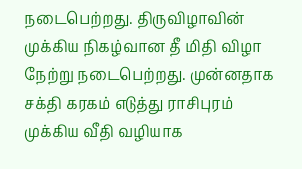நடைபெற்றது. திருவிழாவின் முக்கிய நிகழ்வான தீ மிதி விழா நேற்று நடைபெற்றது. முன்னதாக சக்தி கரகம் எடுத்து ராசிபுரம் முக்கிய வீதி வழியாக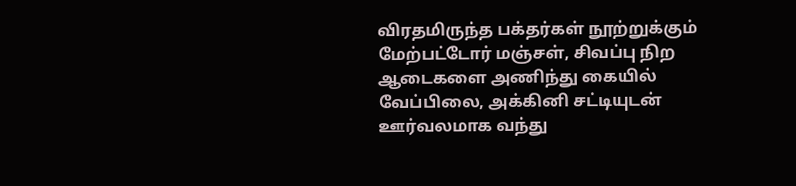விரதமிருந்த பக்தர்கள் நூற்றுக்கும் மேற்பட்டோர் மஞ்சள், சிவப்பு நிற ஆடைகளை அணிந்து கையில் வேப்பிலை, அக்கினி சட்டியுடன் ஊர்வலமாக வந்து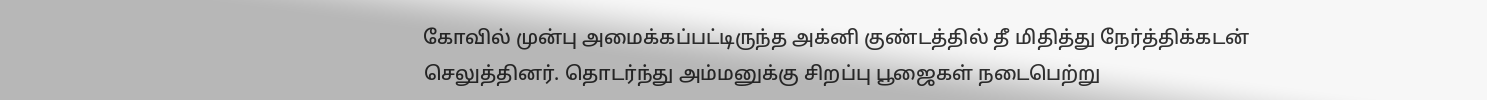கோவில் முன்பு அமைக்கப்பட்டிருந்த அக்னி குண்டத்தில் தீ மிதித்து நேர்த்திக்கடன் செலுத்தினர். தொடர்ந்து அம்மனுக்கு சிறப்பு பூஜைகள் நடைபெற்று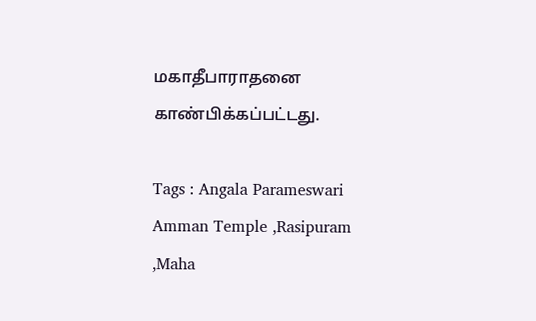மகாதீபாராதனை காண்பிக்கப்பட்டது.

Tags : Angala Parameswari Amman Temple ,Rasipuram ,Maha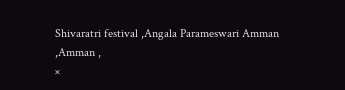Shivaratri festival ,Angala Parameswari Amman ,Amman ,
×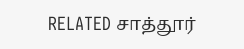RELATED சாத்தூர்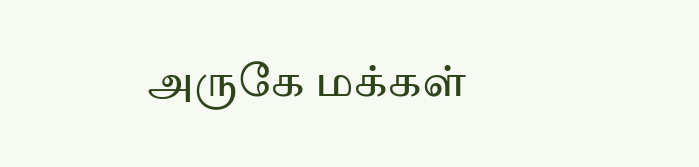அருகே மக்கள்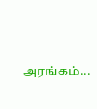அரங்கம்...